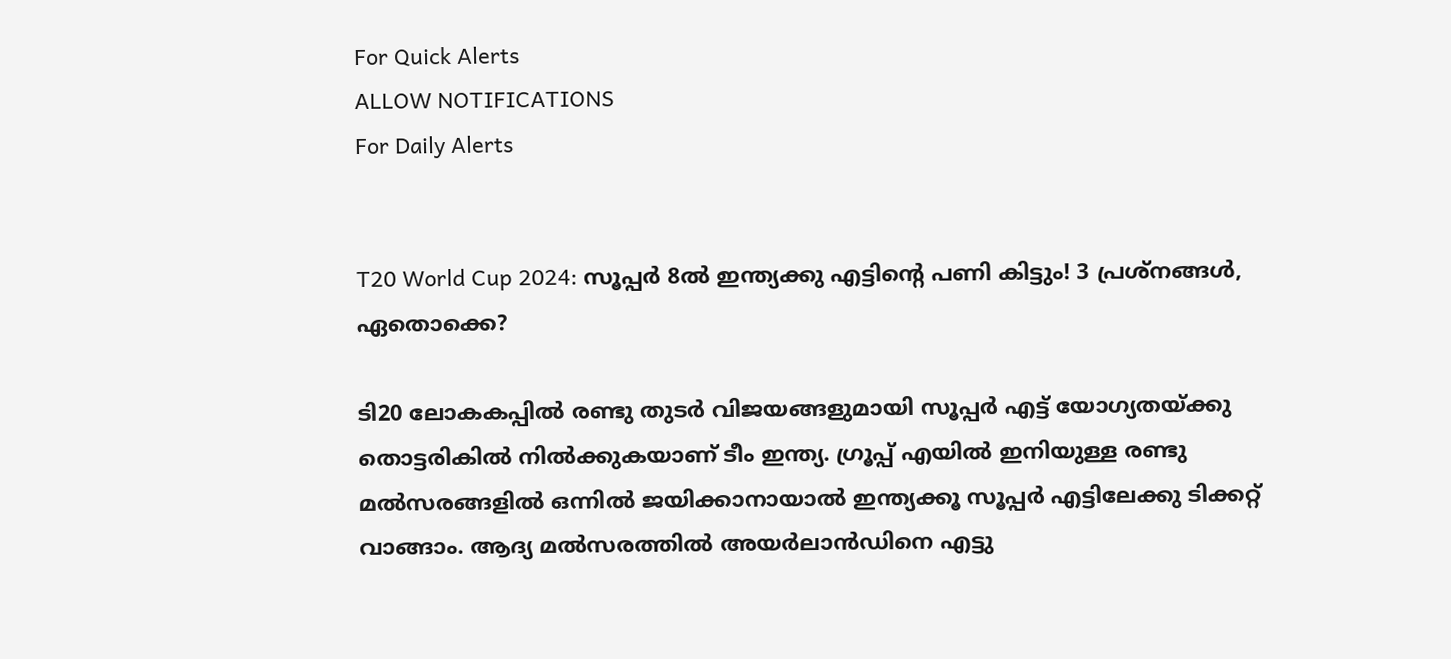For Quick Alerts
ALLOW NOTIFICATIONS
For Daily Alerts


T20 World Cup 2024: സൂപ്പര്‍ 8ല്‍ ഇന്ത്യക്കു എട്ടിന്റെ പണി കിട്ടും! 3 പ്രശ്‌നങ്ങള്‍, ഏതൊക്കെ?

ടി20 ലോകകപ്പില്‍ രണ്ടു തുടര്‍ വിജയങ്ങളുമായി സൂപ്പര്‍ എട്ട് യോഗ്യതയ്ക്കു തൊട്ടരികില്‍ നില്‍ക്കുകയാണ് ടീം ഇന്ത്യ. ഗ്രൂപ്പ് എയില്‍ ഇനിയുള്ള രണ്ടു മല്‍സരങ്ങളില്‍ ഒന്നില്‍ ജയിക്കാനായാല്‍ ഇന്ത്യക്കൂ സൂപ്പര്‍ എട്ടിലേക്കു ടിക്കറ്റ് വാങ്ങാം. ആദ്യ മല്‍സരത്തില്‍ അയര്‍ലാന്‍ഡിനെ എട്ടു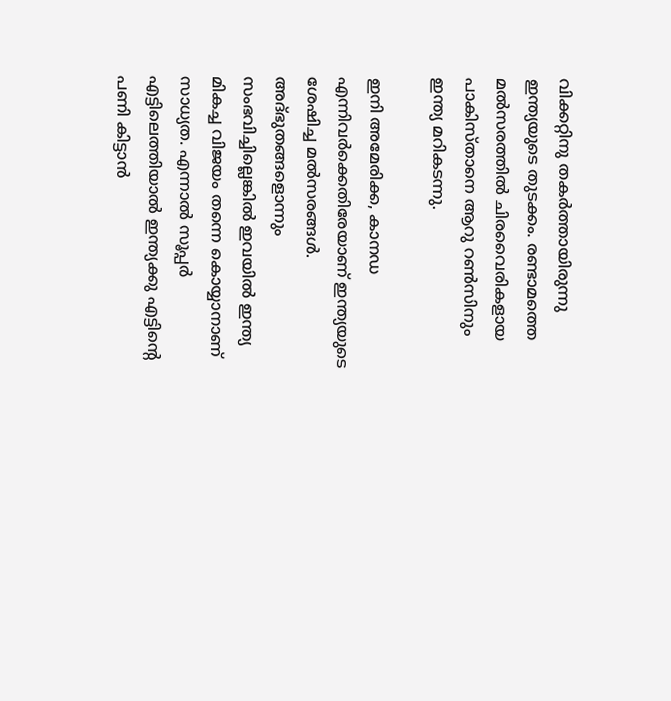വിക്കറ്റിനു തകര്‍ത്തായിരുന്നു ഇന്ത്യയുടെ തുടക്കം. രണ്ടാമത്തെ മല്‍സരത്തില്‍ ചിരവൈരികളായ പാകിസ്താനെ ആറു റണ്‍സിനും ഇന്ത്യ മറികടന്നു.

ഇനി അമേരിക്ക, കാനഡ എന്നിവര്‍ക്കെതിരേയാണ് ഇന്ത്യയുടെ ശേഷിച്ച മല്‍സരങ്ങള്‍. അദ്ഭുതങ്ങളൊന്നും സംഭവിച്ചില്ലെങ്കില്‍ ഇവയില്‍ ഇന്ത്യ മികച്ച വിജയം തന്നെ കൊയ്യാനാണ് സാധ്യത. എന്നാല്‍ സൂപ്പര്‍ എട്ടിലെത്തിയാല്‍ ഇന്ത്യക്കു എട്ടിന്റെ പണി കിട്ടാന്‍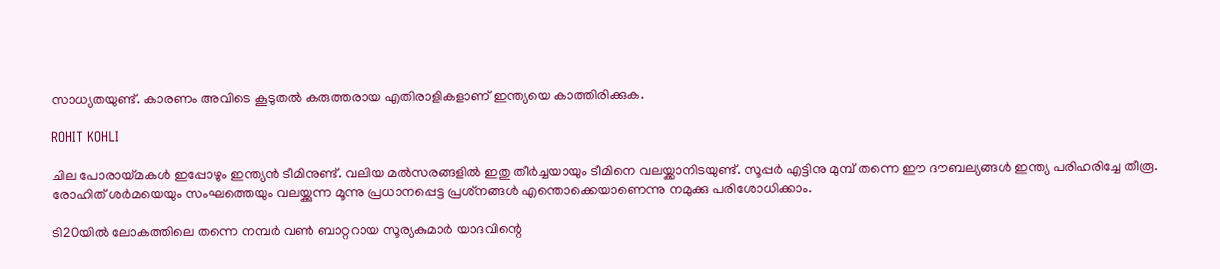സാധ്യതയുണ്ട്. കാരണം അവിടെ കൂടുതല്‍ കരുത്തരായ എതിരാളികളാണ് ഇന്ത്യയെ കാത്തിരിക്കുക.

ROHIT KOHLI

ചില പോരായ്മകള്‍ ഇപ്പോഴും ഇന്ത്യന്‍ ടീമിനുണ്ട്. വലിയ മല്‍സരങ്ങളില്‍ ഇതു തീര്‍ച്ചയായും ടീമിനെ വലയ്ക്കാനിടയുണ്ട്. സൂപ്പര്‍ എട്ടിനു മുമ്പ് തന്നെ ഈ ദൗബല്യങ്ങള്‍ ഇന്ത്യ പരിഹരിച്ചേ തീരൂ. രോഹിത് ശര്‍മയെയും സംഘത്തെയും വലയ്ക്കുന്ന മൂന്നു പ്രധാനപ്പെട്ട പ്രശ്‌നങ്ങള്‍ എന്തൊക്കെയാണെന്നു നമുക്കു പരിശോധിക്കാം.

ടി20യില്‍ ലോകത്തിലെ തന്നെ നമ്പര്‍ വണ്‍ ബാറ്ററായ സൂര്യകുമാര്‍ യാദവിന്റെ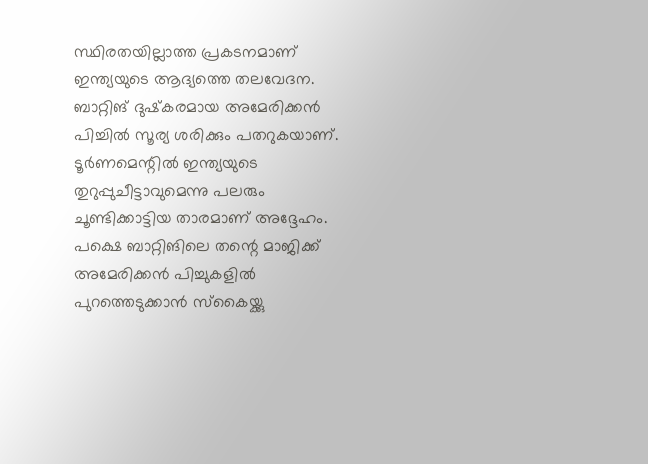സ്ഥിരതയില്ലാത്ത പ്രകടനമാണ് ഇന്ത്യയുടെ ആദ്യത്തെ തലവേദന. ബാറ്റിങ് ദുഷ്‌കരമായ അമേരിക്കന്‍ പിച്ചില്‍ സൂര്യ ശരിക്കും പതറുകയാണ്. ടൂര്‍ണമെന്റില്‍ ഇന്ത്യയുടെ തുറുപ്പുചീട്ടാവുമെന്നു പലരും ചൂണ്ടിക്കാട്ടിയ താരമാണ് അദ്ദേഹം. പക്ഷെ ബാറ്റിങിലെ തന്റെ മാജിക്ക് അമേരിക്കന്‍ പിച്ചുകളില്‍ പുറത്തെടുക്കാന്‍ സ്‌കൈയ്ക്കു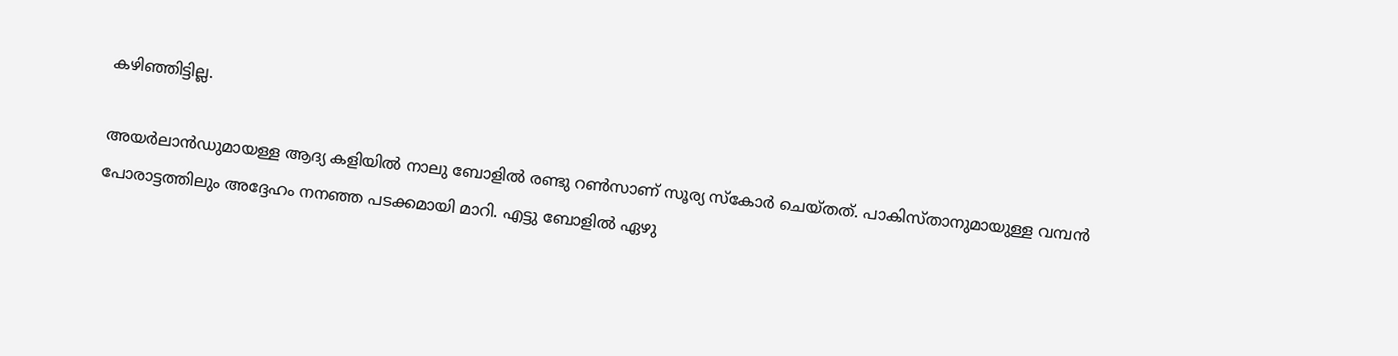കഴിഞ്ഞിട്ടില്ല.

അയര്‍ലാന്‍ഡുമായള്ള ആദ്യ കളിയില്‍ നാലു ബോളില്‍ രണ്ടു റണ്‍സാണ് സൂര്യ സ്‌കോര്‍ ചെയ്തത്. പാകിസ്താനുമായുള്ള വമ്പന്‍ പോരാട്ടത്തിലും അദ്ദേഹം നനഞ്ഞ പടക്കമായി മാറി. എട്ടു ബോളില്‍ ഏഴു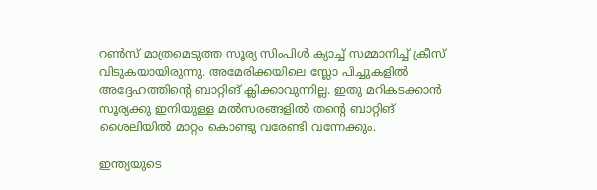റണ്‍സ് മാത്രമെടുത്ത സൂര്യ സിംപിള്‍ ക്യാച്ച് സമ്മാനിച്ച് ക്രീസ് വിടുകയായിരുന്നു. അമേരിക്കയിലെ സ്ലോ പിച്ചുകളില്‍ അദ്ദേഹത്തിന്റെ ബാറ്റിങ് ക്ലിക്കാവുന്നില്ല. ഇതു മറികടക്കാന്‍ സൂര്യക്കു ഇനിയുള്ള മല്‍സരങ്ങളില്‍ തന്റെ ബാറ്റിങ് ശൈലിയില്‍ മാറ്റം കൊണ്ടു വരേണ്ടി വന്നേക്കും.

ഇന്ത്യയുടെ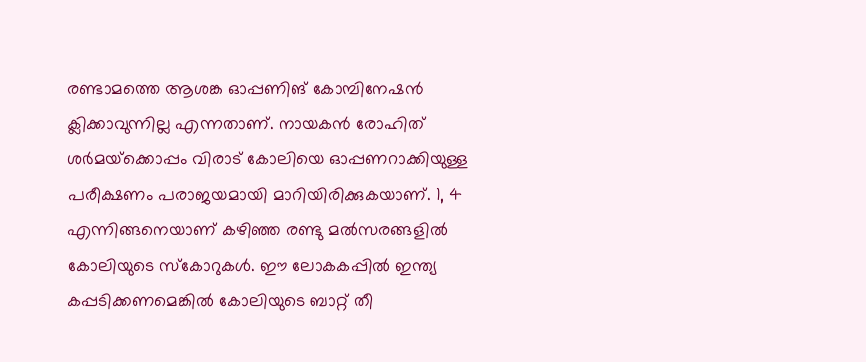രണ്ടാമത്തെ ആശങ്ക ഓപ്പണിങ് കോമ്പിനേഷന്‍ ക്ലിക്കാവുന്നില്ല എന്നതാണ്. നായകന്‍ രോഹിത് ശര്‍മയ്‌ക്കൊപ്പം വിരാട് കോലിയെ ഓപ്പണറാക്കിയുള്ള പരീക്ഷണം പരാജയമായി മാറിയിരിക്കുകയാണ്. 1, 4 എന്നിങ്ങനെയാണ് കഴിഞ്ഞ രണ്ടു മല്‍സരങ്ങളില്‍ കോലിയുടെ സ്‌കോറുകള്‍. ഈ ലോകകപ്പില്‍ ഇന്ത്യ കപ്പടിക്കണമെങ്കില്‍ കോലിയുടെ ബാറ്റ് തീ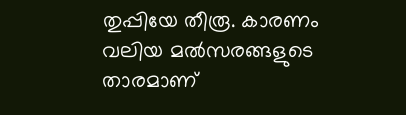തുപ്പിയേ തീരൂ. കാരണം വലിയ മല്‍സരങ്ങളുടെ താരമാണ്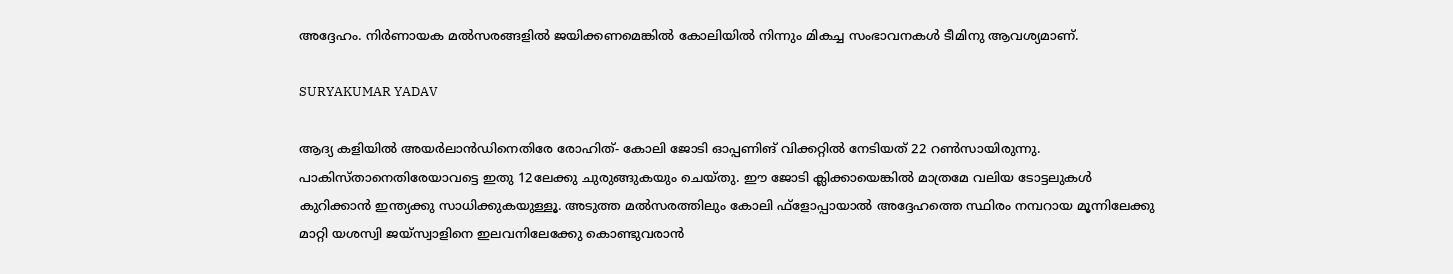അദ്ദേഹം. നിര്‍ണായക മല്‍സരങ്ങളില്‍ ജയിക്കണമെങ്കില്‍ കോലിയില്‍ നിന്നും മികച്ച സംഭാവനകള്‍ ടീമിനു ആവശ്യമാണ്.

SURYAKUMAR YADAV

ആദ്യ കളിയില്‍ അയര്‍ലാന്‍ഡിനെതിരേ രോഹിത്- കോലി ജോടി ഓപ്പണിങ് വിക്കറ്റില്‍ നേടിയത് 22 റണ്‍സായിരുന്നു. പാകിസ്താനെതിരേയാവട്ടെ ഇതു 12ലേക്കു ചുരുങ്ങുകയും ചെയ്തു. ഈ ജോടി ക്ലിക്കായെങ്കില്‍ മാത്രമേ വലിയ ടോട്ടലുകള്‍ കുറിക്കാന്‍ ഇന്ത്യക്കു സാധിക്കുകയുള്ളൂ. അടുത്ത മല്‍സരത്തിലും കോലി ഫ്‌ളോപ്പായാല്‍ അദ്ദേഹത്തെ സ്ഥിരം നമ്പറായ മൂന്നിലേക്കു മാറ്റി യശസ്വി ജയ്‌സ്വാളിനെ ഇലവനിലേക്കേു കൊണ്ടുവരാന്‍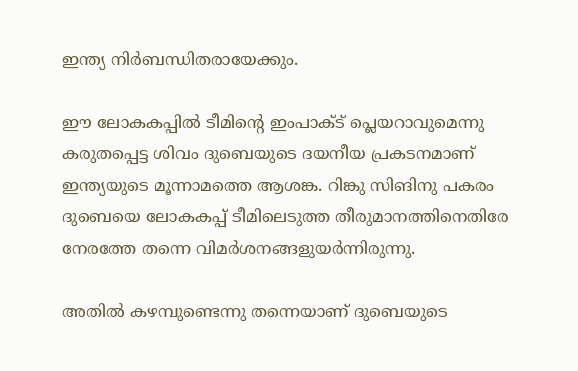ഇന്ത്യ നിര്‍ബന്ധിതരായേക്കും.

ഈ ലോകകപ്പില്‍ ടീമിന്റെ ഇംപാക്ട് പ്ലെയറാവുമെന്നു കരുതപ്പെട്ട ശിവം ദുബെയുടെ ദയനീയ പ്രകടനമാണ് ഇന്ത്യയുടെ മൂന്നാമത്തെ ആശങ്ക. റിങ്കു സിങിനു പകരം ദുബെയെ ലോകകപ്പ് ടീമിലെടുത്ത തീരുമാനത്തിനെതിരേ നേരത്തേ തന്നെ വിമര്‍ശനങ്ങളുയര്‍ന്നിരുന്നു.

അതില്‍ കഴമ്പുണ്ടെന്നു തന്നെയാണ് ദുബെയുടെ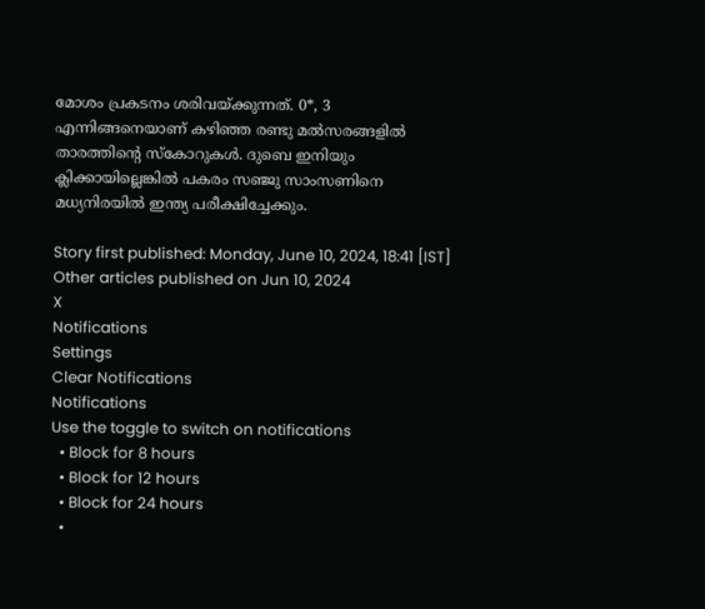മോശം പ്രകടനം ശരിവയ്ക്കുന്നത്. 0*, 3 എന്നിങ്ങനെയാണ് കഴിഞ്ഞ രണ്ടു മല്‍സരങ്ങളില്‍ താരത്തിന്റെ സ്‌കോറുകള്‍. ദുബെ ഇനിയും ക്ലിക്കായില്ലെങ്കില്‍ പകരം സഞ്ജു സാംസണിനെ മധ്യനിരയില്‍ ഇന്ത്യ പരീക്ഷിച്ചേക്കും.

Story first published: Monday, June 10, 2024, 18:41 [IST]
Other articles published on Jun 10, 2024
X
Notifications
Settings
Clear Notifications
Notifications
Use the toggle to switch on notifications
  • Block for 8 hours
  • Block for 12 hours
  • Block for 24 hours
  •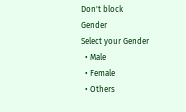Don't block
Gender
Select your Gender
  • Male
  • Female
  • Others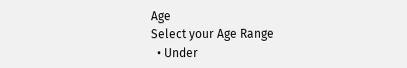Age
Select your Age Range
  • Under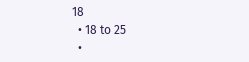18
  • 18 to 25
  •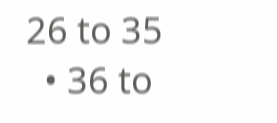26 to 35
  • 36 to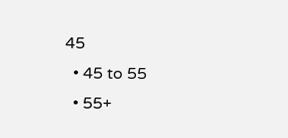45
  • 45 to 55
  • 55+